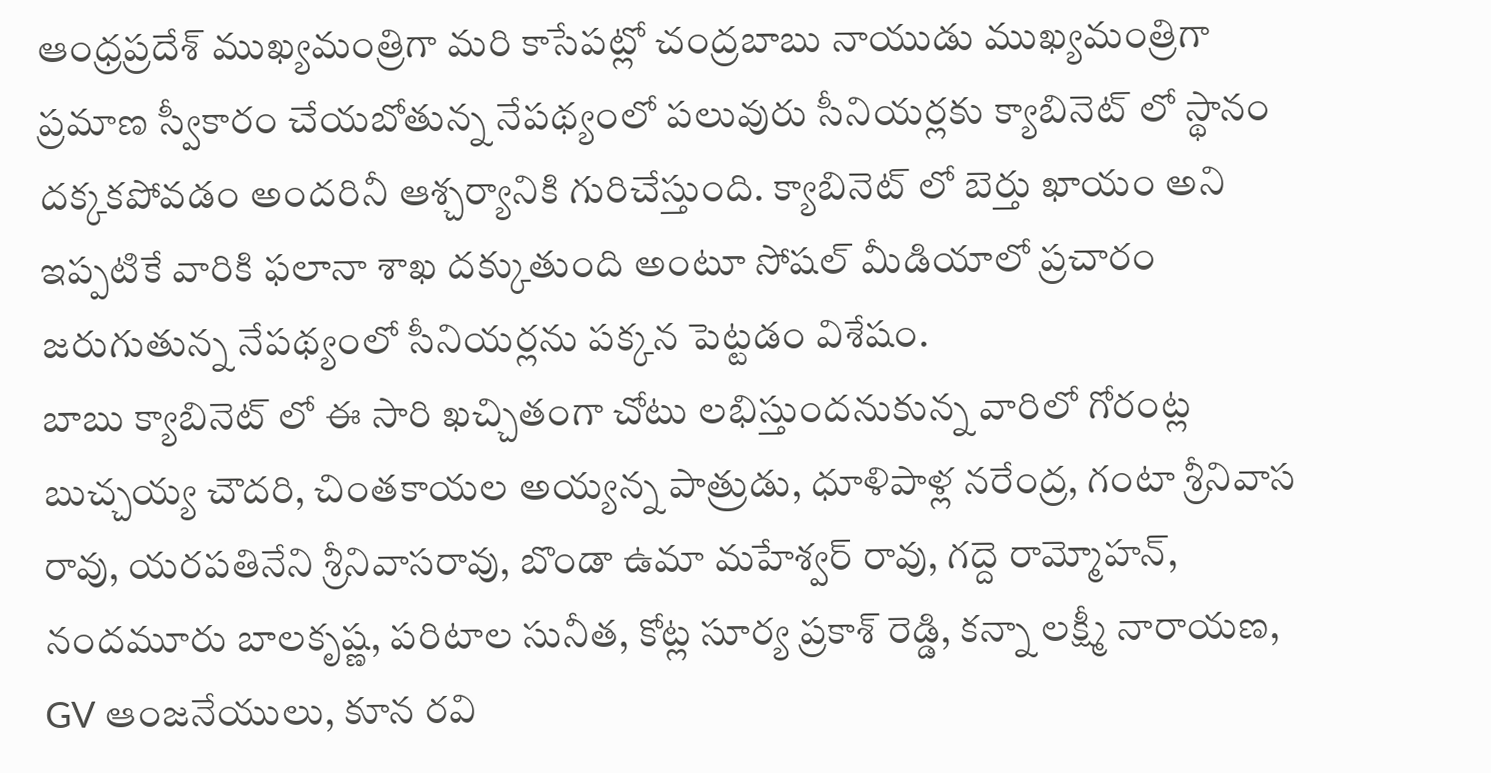ఆంధ్రప్రదేశ్ ముఖ్యమంత్రిగా మరి కాసేపట్లో చంద్రబాబు నాయుడు ముఖ్యమంత్రిగా ప్రమాణ స్వీకారం చేయబోతున్న నేపథ్యంలో పలువురు సీనియర్లకు క్యాబినెట్ లో స్థానం దక్కకపోవడం అందరినీ ఆశ్చర్యానికి గురిచేస్తుంది. క్యాబినెట్ లో బెర్తు ఖాయం అని ఇప్పటికే వారికి ఫలానా శాఖ దక్కుతుంది అంటూ సోషల్ మీడియాలో ప్రచారం జరుగుతున్న నేపథ్యంలో సీనియర్లను పక్కన పెట్టడం విశేషం.
బాబు క్యాబినెట్ లో ఈ సారి ఖచ్చితంగా చోటు లభిస్తుందనుకున్న వారిలో గోరంట్ల బుచ్చయ్య చౌదరి, చింతకాయల అయ్యన్న పాత్రుడు, ధూళిపాళ్ల నరేంద్ర, గంటా శ్రీనివాస రావు, యరపతినేని శ్రీనివాసరావు, బొండా ఉమా మహేశ్వర్ రావు, గద్దె రామ్మోహన్, నందమూరు బాలకృష్ణ, పరిటాల సునీత, కోట్ల సూర్య ప్రకాశ్ రెడ్డి, కన్నా లక్ష్మీ నారాయణ, GV ఆంజనేయులు, కూన రవి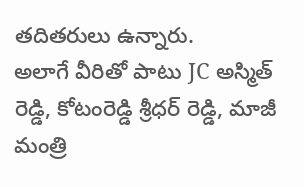తదితరులు ఉన్నారు.
అలాగే వీరితో పాటు JC అస్మిత్ రెడ్డి, కోటంరెడ్డి శ్రీధర్ రెడ్డి, మాజీ మంత్రి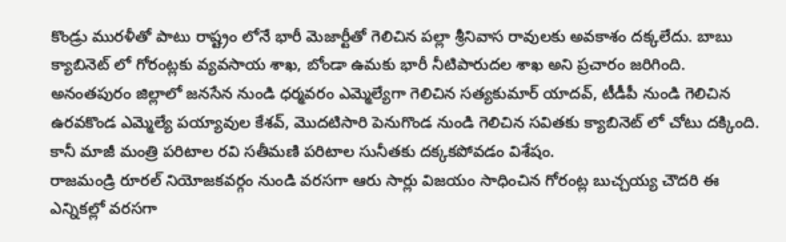కొండ్రు మురళీతో పాటు రాష్ట్రం లోనే భారీ మెజార్టీతో గెలిచిన పల్లా శ్రీనివాస రావులకు అవకాశం దక్కలేదు. బాబు క్యాబినెట్ లో గోరంట్లకు వ్యవసాయ శాఖ, బోండా ఉమకు భారీ నీటిపారుదల శాఖ అని ప్రచారం జరిగింది. అనంతపురం జిల్లాలో జనసేన నుండి ధర్మవరం ఎమ్మెల్యేగా గెలిచిన సత్యకుమార్ యాదవ్, టీడీపీ నుండి గెలిచిన ఉరవకొండ ఎమ్మెల్యే పయ్యావుల కేశవ్, మొదటిసారి పెనుగొండ నుండి గెలిచిన సవితకు క్యాబినెట్ లో చోటు దక్కింది. కానీ మాజీ మంత్రి పరిటాల రవి సతీమణి పరిటాల సునీతకు దక్కకపోవడం విశేషం.
రాజమండ్రి రూరల్ నియోజకవర్గం నుండి వరసగా ఆరు సార్లు విజయం సాధించిన గోరంట్ల బుచ్చయ్య చౌదరి ఈ ఎన్నికల్లో వరసగా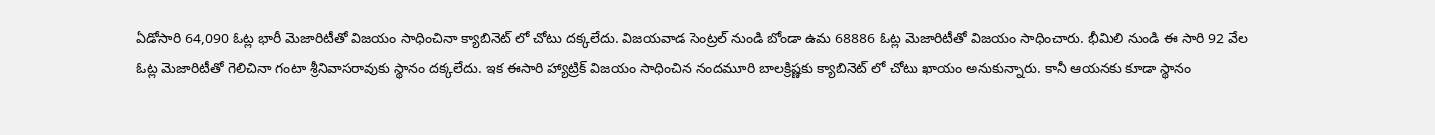ఏడోసారి 64,090 ఓట్ల భారీ మెజారిటీతో విజయం సాధించినా క్యాబినెట్ లో చోటు దక్కలేదు. విజయవాడ సెంట్రల్ నుండి బోండా ఉమ 68886 ఓట్ల మెజారిటీతో విజయం సాధించారు. భీమిలి నుండి ఈ సారి 92 వేల ఓట్ల మెజారిటీతో గెలిచినా గంటా శ్రీనివాసరావుకు స్థానం దక్కలేదు. ఇక ఈసారి హ్యాట్రిక్ విజయం సాధించిన నందమూరి బాలక్రిష్ణకు క్యాబినెట్ లో చోటు ఖాయం అనుకున్నారు. కానీ ఆయనకు కూడా స్థానం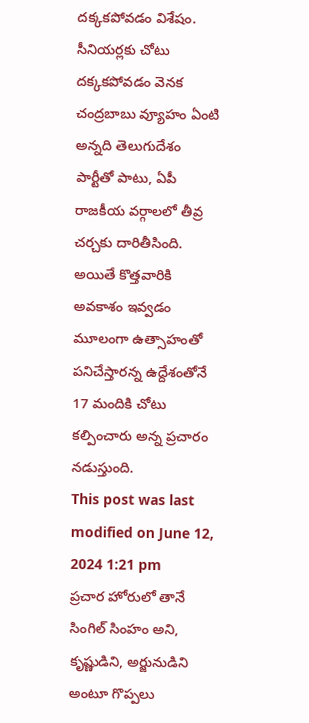దక్కకపోవడం విశేషం.
సీనియర్లకు చోటు దక్కకపోవడం వెనక చంద్రబాబు వ్యూహం ఏంటి అన్నది తెలుగుదేశం పార్టీతో పాటు, ఏపీ రాజకీయ వర్గాలలో తీవ్ర చర్చకు దారితీసింది. అయితే కొత్తవారికి అవకాశం ఇవ్వడం మూలంగా ఉత్సాహంతో పనిచేస్తారన్న ఉద్దేశంతోనే 17 మందికి చోటు కల్పించారు అన్న ప్రచారం నడుస్తుంది.
This post was last modified on June 12, 2024 1:21 pm
ప్రచార హోరులో తానే సింగిల్ సింహం అని, కృష్ణుడిని, అర్జునుడిని అంటూ గొప్పలు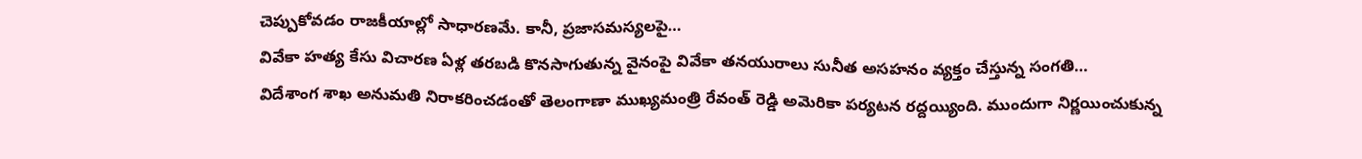చెప్పుకోవడం రాజకీయాల్లో సాధారణమే. కానీ, ప్రజాసమస్యలపై…
వివేకా హత్య కేసు విచారణ ఏళ్ల తరబడి కొనసాగుతున్న వైనంపై వివేకా తనయురాలు సునీత అసహనం వ్యక్తం చేస్తున్న సంగతి…
విదేశాంగ శాఖ అనుమతి నిరాకరించడంతో తెలంగాణా ముఖ్యమంత్రి రేవంత్ రెడ్డి అమెరికా పర్యటన రద్దయ్యింది. ముందుగా నిర్ణయించుకున్న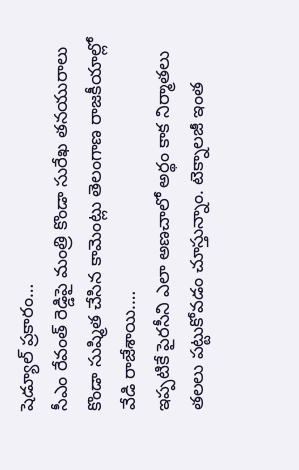షెడ్యూల్ ప్రకారం…
సీఎం రేవంత్ రెడ్డిపై మంత్రి కొండా సురేఖ తనయురాలు కొండా సుష్మిత చేసిన కామెంట్లు తెలంగాణ రాజకీయాల్లో వేడి రాజేశాయి.…
ఇప్పటికే పైరసీని ఎలా అణచాలో అర్థం కాక నిర్మాతలు తలలు పట్టుకోవడం చూస్తున్నాం. టెక్నాలజీ ఇంత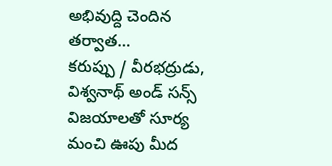అభివుద్ది చెందిన తర్వాత…
కరుప్పు / వీరభద్రుడు, విశ్వనాథ్ అండ్ సన్స్ విజయాలతో సూర్య మంచి ఊపు మీద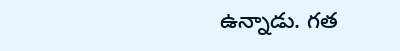ఉన్నాడు. గత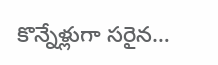కొన్నేళ్లుగా సరైన…